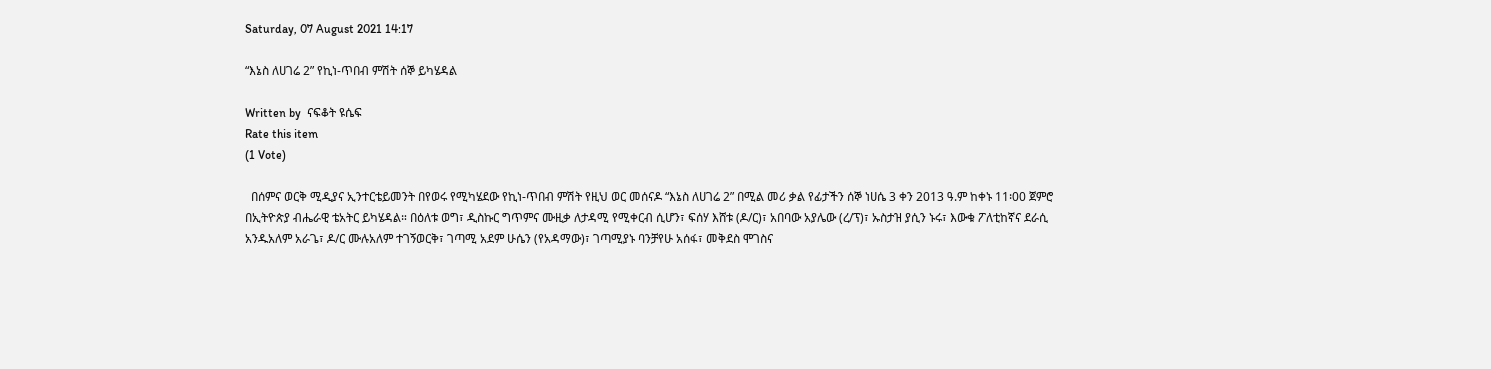Saturday, 07 August 2021 14:17

“እኔስ ለሀገሬ 2” የኪነ-ጥበብ ምሽት ሰኞ ይካሄዳል

Written by  ናፍቆት ዩሴፍ
Rate this item
(1 Vote)

  በሰምና ወርቅ ሚዲያና ኢንተርቴይመንት በየወሩ የሚካሄደው የኪነ-ጥበብ ምሽት የዚህ ወር መሰናዶ “እኔስ ለሀገሬ 2” በሚል መሪ ቃል የፊታችን ሰኞ ነሀሴ 3 ቀን 2013 ዓ.ም ከቀኑ 11፡00 ጀምሮ በኢትዮጵያ ብሔራዊ ቴአትር ይካሄዳል። በዕለቱ ወግ፣ ዲስኩር ግጥምና ሙዚቃ ለታዳሚ የሚቀርብ ሲሆን፣ ፍሰሃ እሸቱ (ዶ/ር)፣ አበባው አያሌው (ረ/ፕ)፣ ኡስታዝ ያሲን ኑሩ፣ እውቁ ፖለቲከኛና ደራሲ አንዱአለም አራጌ፣ ዶ/ር ሙሉአለም ተገኝወርቅ፣ ገጣሚ አደም ሁሴን (የአዳማው)፣ ገጣሚያኑ ባንቻየሁ አሰፋ፣ መቅደስ ሞገስና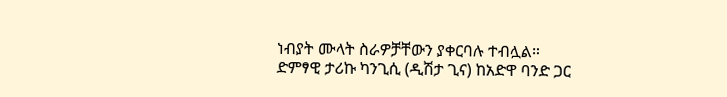ነብያት ሙላት ስራዎቻቸውን ያቀርባሉ ተብሏል።
ድምፃዊ ታሪኩ ካንጊሲ (ዲሽታ ጊና) ከአድዋ ባንድ ጋር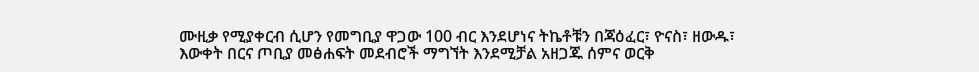ሙዚቃ የሚያቀርብ ሲሆን የመግቢያ ዋጋው 100 ብር እንደሆነና ትኬቶቹን በጃዕፈር፣ ዮናስ፣ ዘውዱ፣ እውቀት በርና ጦቢያ መፅሐፍት መደብሮች ማግኘት እንደሚቻል አዘጋጁ ሰምና ወርቅ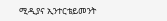ሚዲያና ኢንተርቴይመንት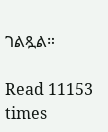ገልጿል።

Read 11153 times